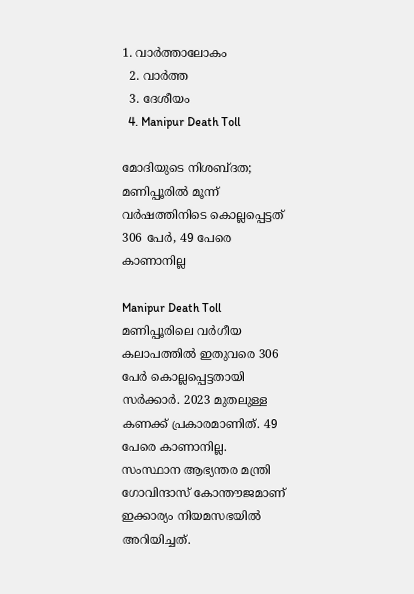1. വാര്‍ത്താലോകം
  2. വാര്‍ത്ത
  3. ദേശീയം
  4. Manipur Death Toll

മോദിയുടെ നിശബ്ദത; മണിപ്പൂരിൽ മൂന്ന് വർഷത്തിനിടെ കൊല്ലപ്പെട്ടത് 306 പേർ, 49 പേരെ കാണാനില്ല

Manipur Death Toll
മണിപ്പൂരിലെ വർഗീയ കലാപത്തിൽ ഇതുവരെ 306 പേർ കൊല്ലപ്പെട്ടതായി സർക്കാർ. 2023 മുതലുള്ള കണക്ക് പ്രകാരമാണിത്. 49 പേരെ കാണാനില്ല. സംസ്ഥാന ആഭ്യന്തര മന്ത്രി ഗോവിന്ദാസ് കോന്തൗജമാണ് ഇക്കാര്യം നിയമസഭയിൽ അറിയിച്ചത്.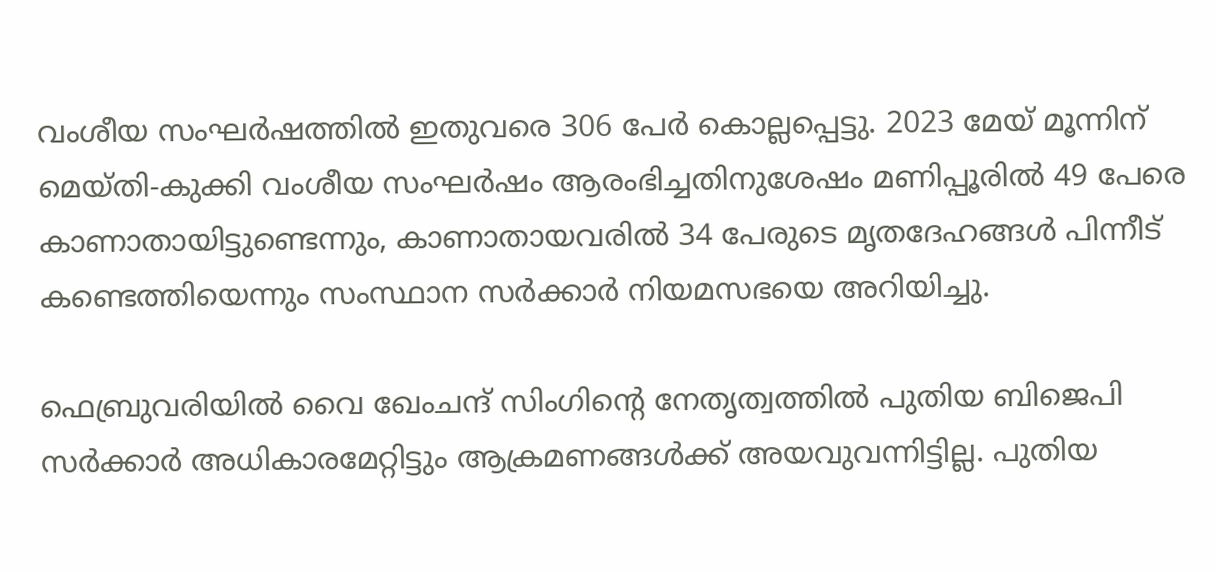വംശീയ സംഘർഷത്തിൽ ഇതുവരെ 306 പേർ കൊല്ലപ്പെട്ടു. 2023 മേയ് മൂന്നിന് മെയ്തി-കുക്കി വംശീയ സംഘർഷം ആരംഭിച്ചതിനുശേഷം മണിപ്പൂരിൽ 49 പേരെ കാണാതായിട്ടുണ്ടെന്നും, കാണാതായവരിൽ 34 പേരുടെ മൃതദേഹങ്ങൾ പിന്നീട് കണ്ടെത്തിയെന്നും സംസ്ഥാന സർക്കാർ നിയമസഭയെ അറിയിച്ചു.

ഫെബ്രുവരിയിൽ വൈ ഖേംചന്ദ് സിംഗിന്റെ നേതൃത്വത്തിൽ പുതിയ ബിജെപി സർക്കാർ അധികാരമേറ്റിട്ടും ആക്രമണങ്ങൾക്ക് അയവുവന്നിട്ടില്ല. പുതിയ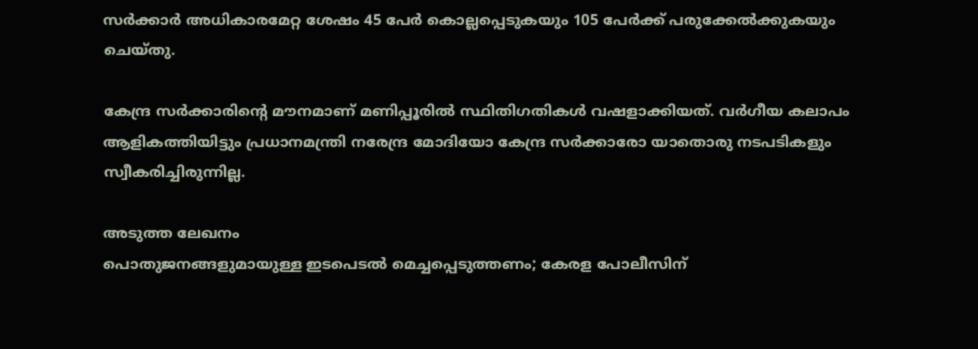സർക്കാർ അധികാരമേറ്റ ശേഷം 45 പേർ കൊല്ലപ്പെടുകയും 105 പേർക്ക് പരുക്കേൽക്കുകയും ചെയ്തു.

കേന്ദ്ര സർക്കാരിന്റെ മൗനമാണ് മണിപ്പൂരിൽ സ്ഥിതിഗതികൾ വഷളാക്കിയത്. വർഗീയ കലാപം ആളികത്തിയിട്ടും പ്രധാനമന്ത്രി നരേന്ദ്ര മോദിയോ കേന്ദ്ര സർക്കാരോ യാതൊരു നടപടികളും സ്വീകരിച്ചിരുന്നില്ല.

അടുത്ത ലേഖനം
പൊതുജനങ്ങളുമായുള്ള ഇടപെടല്‍ മെച്ചപ്പെടുത്തണം; കേരള പോലീസിന്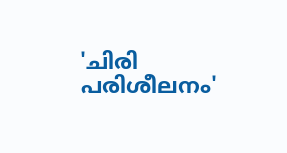'ചിരി പരിശീലനം'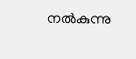നല്‍കുന്നു